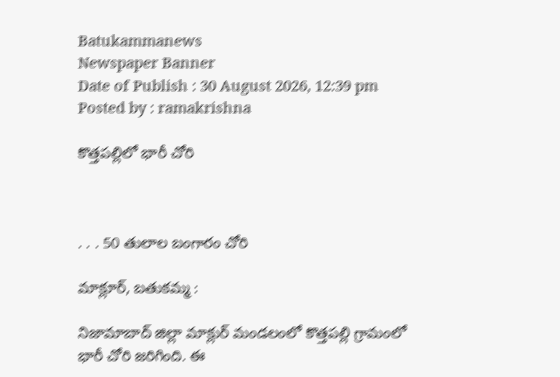Batukammanews
Newspaper Banner
Date of Publish : 30 August 2026, 12:39 pm Posted by : ramakrishna

కొత్తపల్లిలో భారీ చోరి



. . . 50 తులాల బంగారం చోరి

మాక్లూర్, బతుకమ్మ :

నిజామాబాద్ జిల్లా మాక్లుర్ మండలంలో కొత్తపల్లి గ్రామంలో భారీ చోరి జరిగింది. ఈ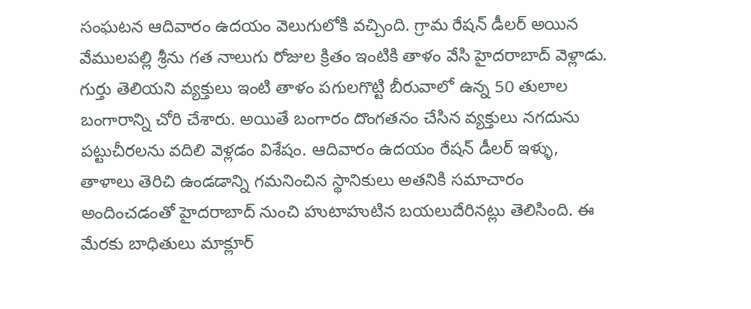సంఘటన ఆదివారం ఉదయం వెలుగులోకి వచ్చింది. గ్రామ రేషన్ డీలర్ అయిన వేములపల్లి శ్రీను గత నాలుగు రోజుల క్రితం ఇంటికి తాళం వేసి హైదరాబాద్ వెళ్లాడు. గుర్తు తెలియని వ్యక్తులు ఇంటి తాళం పగులగొట్టి బీరువాలో ఉన్న 50 తులాల బంగారాన్ని చోరి చేశారు. అయితే బంగారం దొంగతనం చేసిన వ్యక్తులు నగదును పట్టుచీరలను వదిలి వెళ్లడం విశేషం. ఆదివారం ఉదయం రేషన్ డీలర్ ఇళ్ళు, తాళాలు తెరిచి ఉండడాన్ని గమనించిన స్థానికులు అతనికి సమాచారం అందించడంతో హైదరాబాద్ నుంచి హుటాహుటిన బయలుదేరినట్లు తెలిసింది. ఈ మేరకు బాధితులు మాక్లూర్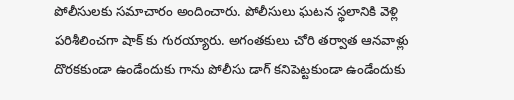పోలీసులకు సమాచారం అందించారు. పోలీసులు ఘటన స్థలానికి వెళ్లి పరిశీలించగా షాక్ కు గురయ్యారు. అగంతకులు చోరి తర్వాత ఆనవాళ్లు దొరకకుండా ఉండేందుకు గాను పోలీసు డాగ్ కనిపెట్టకుండా ఉండేందుకు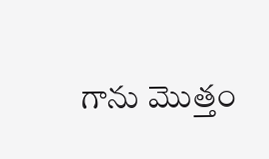గాను మొత్తం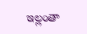ఇల్లంతా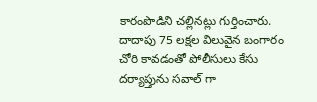కారంపొడిని చల్లినట్లు గుర్తించారు. దాదాపు 75 లక్షల విలువైన బంగారం చోరి కావడంతో పోలీసులు కేసు దర్యాప్తును సవాల్ గా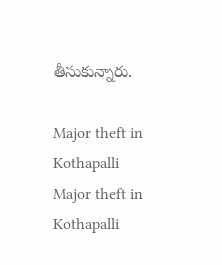తీసుకున్నారు.

Major theft in Kothapalli
Major theft in Kothapalli